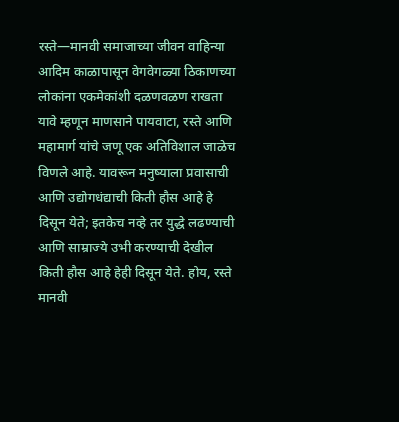रस्ते—मानवी समाजाच्या जीवन वाहिन्या
आदिम काळापासून वेगवेगळ्या ठिकाणच्या लोकांना एकमेकांशी दळणवळण राखता यावे म्हणून माणसाने पायवाटा, रस्ते आणि महामार्ग यांचे जणू एक अतिविशाल जाळेच विणले आहे. यावरून मनुष्याला प्रवासाची आणि उद्योगधंद्याची किती हौस आहे हे दिसून येते; इतकेच नव्हे तर युद्धे लढण्याची आणि साम्राज्ये उभी करण्याची देखील किती हौस आहे हेही दिसून येते. होय, रस्ते मानवी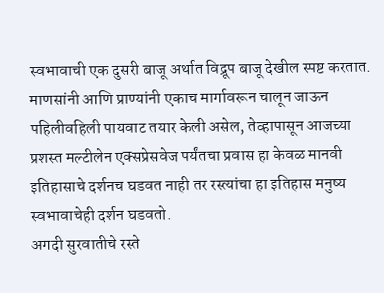स्वभावाची एक दुसरी बाजू अर्थात विद्रूप बाजू देखील स्पष्ट करतात.
माणसांनी आणि प्राण्यांनी एकाच मार्गावरून चालून जाऊन पहिलीवहिली पायवाट तयार केली असेल, तेव्हापासून आजच्या प्रशस्त मल्टीलेन एक्सप्रेसवेज पर्यंतचा प्रवास हा केवळ मानवी इतिहासाचे दर्शनच घडवत नाही तर रस्त्यांचा हा इतिहास मनुष्य स्वभावाचेही दर्शन घडवतो.
अगदी सुरवातीचे रस्ते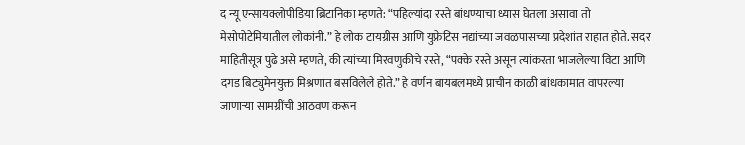द न्यू एन्सायक्लोपीडिया ब्रिटानिका म्हणते: “पहिल्यांदा रस्ते बांधण्याचा ध्यास घेतला असावा तो मेसोपोटेमियातील लोकांनी.” हे लोक टायग्रीस आणि युफ्रेटिस नद्यांच्या जवळपासच्या प्रदेशांत राहात होते. सदर माहितीसूत्र पुढे असे म्हणते, की त्यांच्या मिरवणुकीचे रस्ते, “पक्के रस्ते असून त्यांकरता भाजलेल्या विटा आणि दगड बिट्युमेनयुक्त मिश्रणात बसविलेले होते.” हे वर्णन बायबलमध्ये प्राचीन काळी बांधकामात वापरल्या जाणाऱ्या सामग्रींची आठवण करून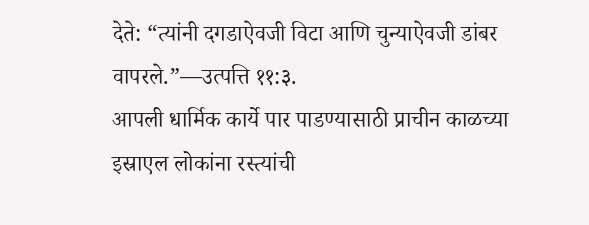देते: “त्यांनी दगडाऐवजी विटा आणि चुन्याऐवजी डांबर वापरले.”—उत्पत्ति ११:३.
आपली धार्मिक कार्ये पार पाडण्यासाठी प्राचीन काळच्या इस्राएल लोकांना रस्त्यांची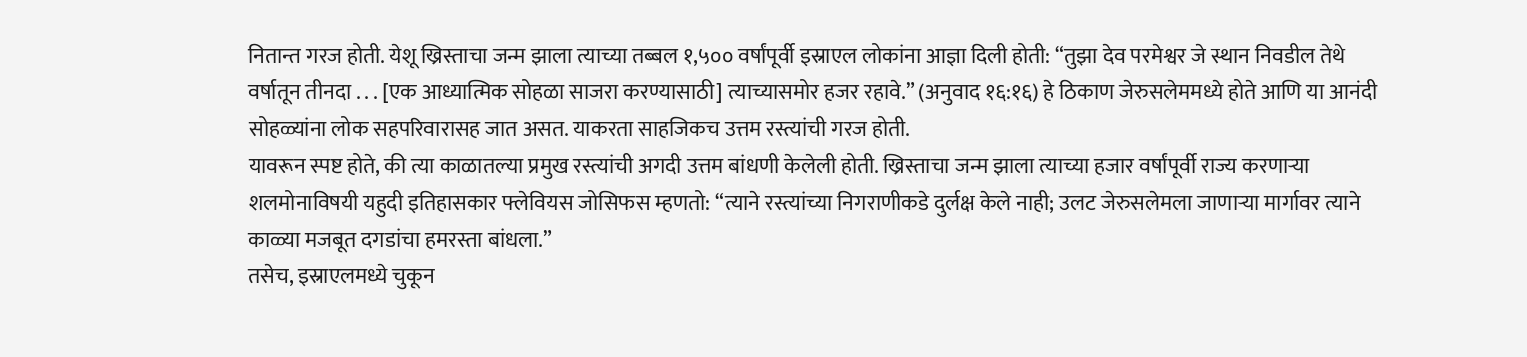नितान्त गरज होती. येशू ख्रिस्ताचा जन्म झाला त्याच्या तब्बल १,५०० वर्षांपूर्वी इस्राएल लोकांना आज्ञा दिली होती: “तुझा देव परमेश्वर जे स्थान निवडील तेथे वर्षातून तीनदा . . . [एक आध्यात्मिक सोहळा साजरा करण्यासाठी] त्याच्यासमोर हजर रहावे.” (अनुवाद १६:१६) हे ठिकाण जेरुसलेममध्ये होते आणि या आनंदी सोहळ्यांना लोक सहपरिवारासह जात असत. याकरता साहजिकच उत्तम रस्त्यांची गरज होती.
यावरून स्पष्ट होते, की त्या काळातल्या प्रमुख रस्त्यांची अगदी उत्तम बांधणी केलेली होती. ख्रिस्ताचा जन्म झाला त्याच्या हजार वर्षांपूर्वी राज्य करणाऱ्या शलमोनाविषयी यहुदी इतिहासकार फ्लेवियस जोसिफस म्हणतो: “त्याने रस्त्यांच्या निगराणीकडे दुर्लक्ष केले नाही; उलट जेरुसलेमला जाणाऱ्या मार्गावर त्याने काळ्या मजबूत दगडांचा हमरस्ता बांधला.”
तसेच, इस्राएलमध्ये चुकून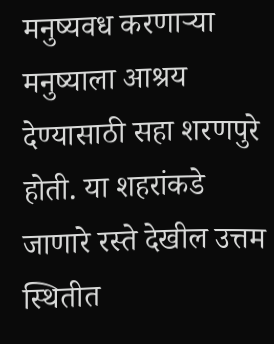मनुष्यवध करणाऱ्या मनुष्याला आश्रय देण्यासाठी सहा शरणपुरे होती. या शहरांकडे जाणारे रस्ते देखील उत्तम स्थितीत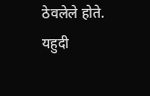ठेवलेले होते. यहुदी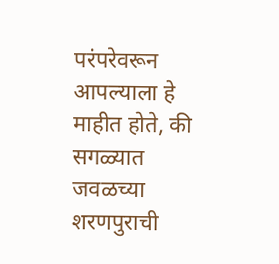परंपरेवरून आपल्याला हे माहीत होते, की सगळ्यात जवळच्या शरणपुराची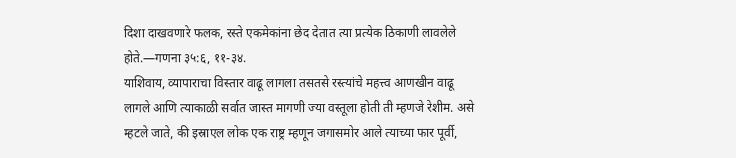दिशा दाखवणारे फलक, रस्ते एकमेकांना छेद देतात त्या प्रत्येक ठिकाणी लावलेले होते.—गणना ३५:६, ११-३४.
याशिवाय, व्यापाराचा विस्तार वाढू लागला तसतसे रस्त्यांचे महत्त्व आणखीन वाढू लागले आणि त्याकाळी सर्वात जास्त मागणी ज्या वस्तूला होती ती म्हणजे रेशीम. असे म्हटले जाते, की इस्राएल लोक एक राष्ट्र म्हणून जगासमोर आले त्याच्या फार पूर्वी,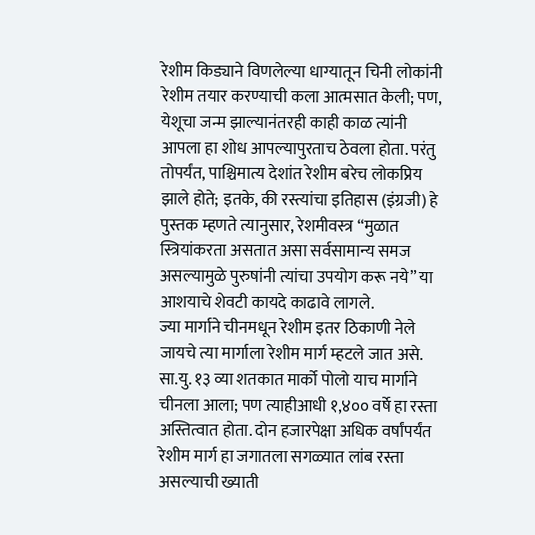रेशीम किड्याने विणलेल्या धाग्यातून चिनी लोकांनी रेशीम तयार करण्याची कला आत्मसात केली; पण, येशूचा जन्म झाल्यानंतरही काही काळ त्यांनी आपला हा शोध आपल्यापुरताच ठेवला होता. परंतु तोपर्यंत, पाश्चिमात्य देशांत रेशीम बरेच लोकप्रिय झाले होते; इतके, की रस्त्यांचा इतिहास (इंग्रजी) हे पुस्तक म्हणते त्यानुसार, रेशमीवस्त्र “मुळात स्त्रियांकरता असतात असा सर्वसामान्य समज असल्यामुळे पुरुषांनी त्यांचा उपयोग करू नये” या आशयाचे शेवटी कायदे काढावे लागले.
ज्या मार्गाने चीनमधून रेशीम इतर ठिकाणी नेले जायचे त्या मार्गाला रेशीम मार्ग म्हटले जात असे. सा.यु. १३ व्या शतकात मार्को पोलो याच मार्गाने चीनला आला; पण त्याहीआधी १,४०० वर्षे हा रस्ता अस्तित्वात होता. दोन हजारपेक्षा अधिक वर्षांपर्यंत रेशीम मार्ग हा जगातला सगळ्यात लांब रस्ता असल्याची ख्याती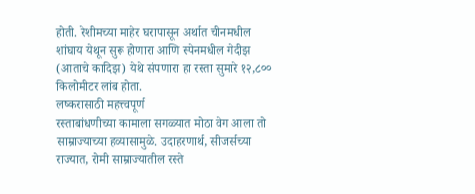होती. रेशीमच्या माहेर घरापासून अर्थात चीनमधील शांघाय येथून सुरू होणारा आणि स्पेनमधील गेदीझ (आताचे कादिझ) येथे संपणारा हा रस्ता सुमारे १२,८०० किलोमीटर लांब होता.
लष्करासाठी महत्त्वपूर्ण
रस्ताबांधणीच्या कामाला सगळ्यात मोठा वेग आला तो साम्राज्याच्या हव्यासामुळे. उदाहरणार्थ, सीजर्सच्या राज्यात, रोमी साम्राज्यातील रस्ते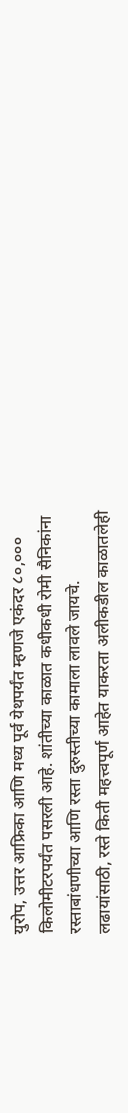युरोप, उत्तर आफ्रिका आणि मध्य पूर्व येथपर्यंत म्हणजे एकंदर ८०,००० किलोमीटरपर्यंत पसरली आहे. शांतीच्या काळात कधीकधी रोमी सैनिकांना रस्ताबांधणीच्या आणि रस्ता दुरुस्तीच्या कामाला लावले जायचे.
लढायांसाठी, रस्ते किती महत्त्वपूर्ण आहेत याकरता अलीकडील काळातलेही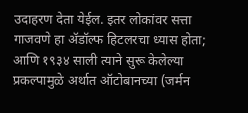उदाहरण देता येईल. इतर लोकांवर सत्ता गाजवणे हा ॲडॉल्फ हिटलरचा ध्यास होता; आणि १९३४ साली त्याने सुरू केलेल्या प्रकल्पामुळे अर्थात ऑटोबानच्या (जर्मन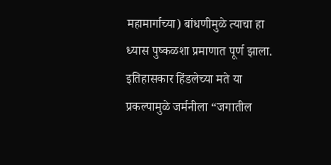महामार्गाच्या) बांधणीमुळे त्याचा हा ध्यास पुष्कळशा प्रमाणात पूर्ण झाला. इतिहासकार हिंडलेच्या मते या प्रकल्पामुळे जर्मनीला “जगातील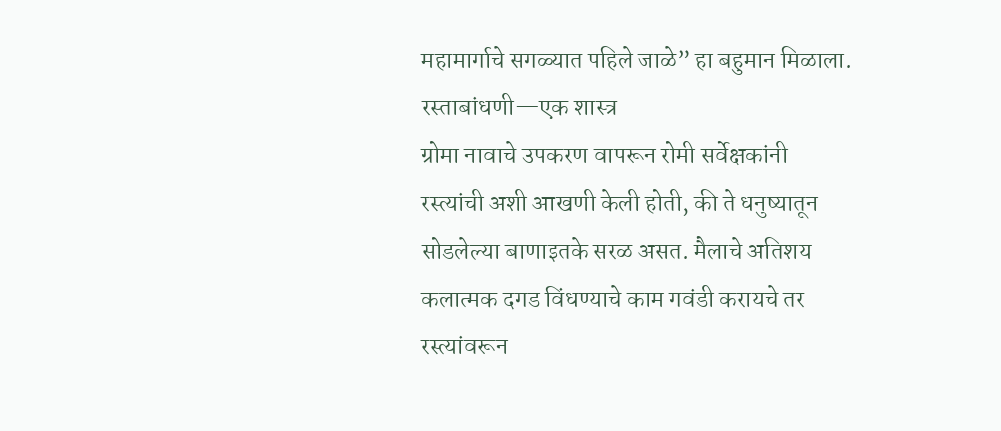महामार्गाचे सगळ्यात पहिले जाळे” हा बहुमान मिळाला.
रस्ताबांधणी—एक शास्त्र
ग्रोमा नावाचे उपकरण वापरून रोमी सर्वेक्षकांनी रस्त्यांची अशी आखणी केली होती, की ते धनुष्यातून सोडलेल्या बाणाइतके सरळ असत. मैलाचे अतिशय कलात्मक दगड विंधण्याचे काम गवंडी करायचे तर रस्त्यांवरून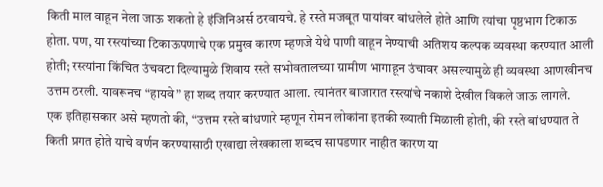किती माल वाहून नेला जाऊ शकतो हे इंजिनिअर्स ठरवायचे. हे रस्ते मजबूत पायांवर बांधलेले होते आणि त्यांचा पृष्ठभाग टिकाऊ होता. पण, या रस्त्यांच्या टिकाऊपणाचे एक प्रमुख कारण म्हणजे येथे पाणी वाहून नेण्याची अतिशय कल्पक व्यवस्था करण्यात आली होती; रस्त्यांना किंचित उंचवटा दिल्यामुळे शिवाय रस्ते सभोवतालच्या ग्रामीण भागाहून उंचावर असल्यामुळे ही व्यवस्था आणखीनच उत्तम ठरली. यावरूनच “हायवे” हा शब्द तयार करण्यात आला. त्यानंतर बाजारात रस्त्यांचे नकाशे देखील विकले जाऊ लागले.
एक इतिहासकार असे म्हणतो की, “उत्तम रस्ते बांधणारे म्हणून रोमन लोकांना इतकी ख्याती मिळाली होती, की रस्ते बांधण्यात ते किती प्रगत होते याचे वर्णन करण्यासाठी एखाद्या लेखकाला शब्दच सापडणार नाहीत कारण या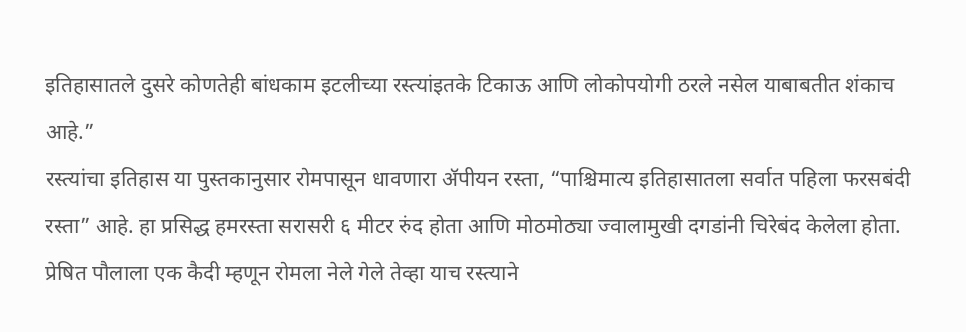इतिहासातले दुसरे कोणतेही बांधकाम इटलीच्या रस्त्यांइतके टिकाऊ आणि लोकोपयोगी ठरले नसेल याबाबतीत शंकाच आहे.”
रस्त्यांचा इतिहास या पुस्तकानुसार रोमपासून धावणारा ॲपीयन रस्ता, “पाश्चिमात्य इतिहासातला सर्वात पहिला फरसबंदी रस्ता” आहे. हा प्रसिद्ध हमरस्ता सरासरी ६ मीटर रुंद होता आणि मोठमोठ्या ज्वालामुखी दगडांनी चिरेबंद केलेला होता. प्रेषित पौलाला एक कैदी म्हणून रोमला नेले गेले तेव्हा याच रस्त्याने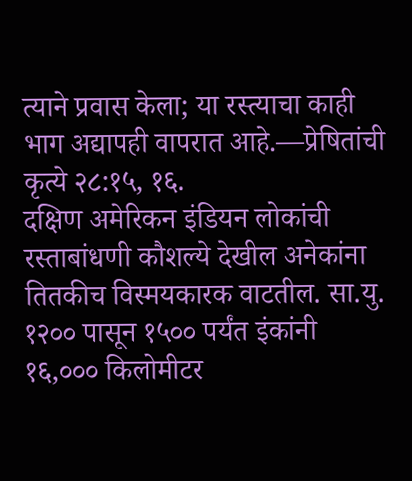त्याने प्रवास केला; या रस्त्याचा काही भाग अद्यापही वापरात आहे.—प्रेषितांची कृत्ये २८:१५, १६.
दक्षिण अमेरिकन इंडियन लोकांची रस्ताबांधणी कौशल्ये देखील अनेकांना तितकीच विस्मयकारक वाटतील. सा.यु. १२०० पासून १५०० पर्यंत इंकांनी १६,००० किलोमीटर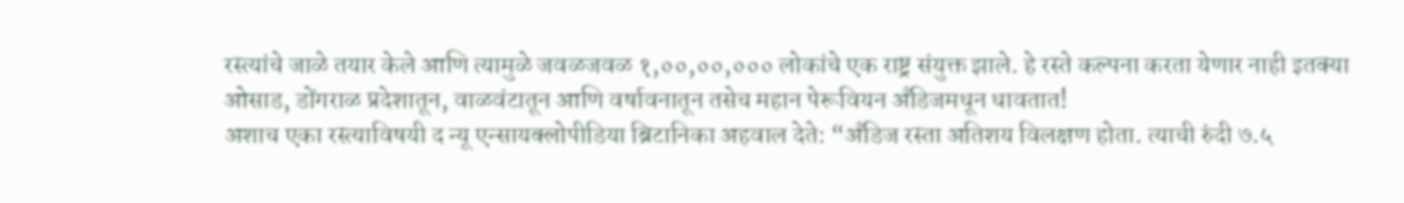रस्त्यांचे जाळे तयार केले आणि त्यामुळे जवळजवळ १,००,००,००० लोकांचे एक राष्ट्र संयुक्त झाले. हे रस्ते कल्पना करता येणार नाही इतक्या ओसाड, डोंगराळ प्रदेशातून, वाळवंटातून आणि वर्षावनातून तसेच महान पेरूवियन अँडिजमधून धावतात!
अशाच एका रस्त्याविषयी द न्यू एन्सायक्लोपीडिया ब्रिटानिका अहवाल देते: “अँडिज रस्ता अतिशय विलक्षण होता. त्याची रुंदी ७.५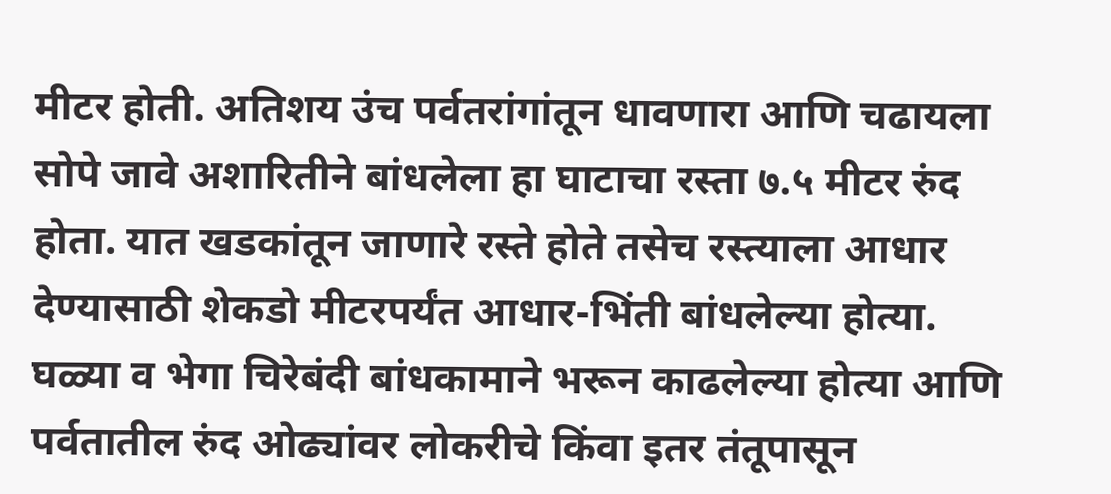मीटर होती. अतिशय उंच पर्वतरांगांतून धावणारा आणि चढायला सोपे जावे अशारितीने बांधलेला हा घाटाचा रस्ता ७.५ मीटर रुंद होता. यात खडकांतून जाणारे रस्ते होते तसेच रस्त्याला आधार देण्यासाठी शेकडो मीटरपर्यंत आधार-भिंती बांधलेल्या होत्या. घळ्या व भेगा चिरेबंदी बांधकामाने भरून काढलेल्या होत्या आणि पर्वतातील रुंद ओढ्यांवर लोकरीचे किंवा इतर तंतूपासून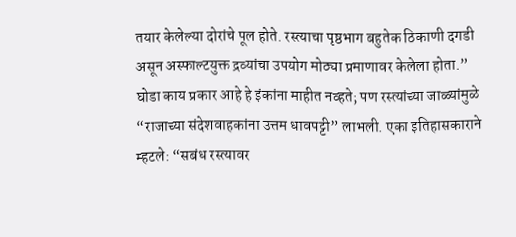तयार केलेल्या दोरांचे पूल होते. रस्त्याचा पृष्ठभाग बहुतेक ठिकाणी दगडी असून अस्फाल्टयुक्त द्रव्यांचा उपयोग मोठ्या प्रमाणावर केलेला होता.”
घोडा काय प्रकार आहे हे इंकांना माहीत नव्हते; पण रस्त्यांच्या जाळ्यांमुळे “राजाच्या संदेशवाहकांना उत्तम धावपट्टी” लाभली. एका इतिहासकाराने म्हटले: “सबंध रस्त्यावर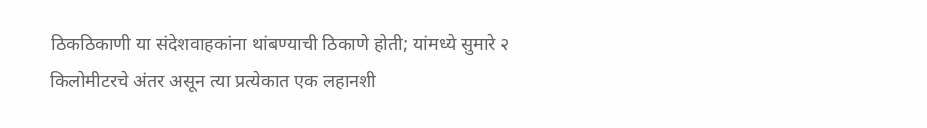ठिकठिकाणी या संदेशवाहकांना थांबण्याची ठिकाणे होती; यांमध्ये सुमारे २ किलोमीटरचे अंतर असून त्या प्रत्येकात एक लहानशी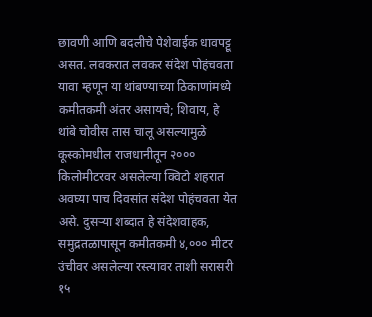छावणी आणि बदलीचे पेशेवाईक धावपट्टू असत. लवकरात लवकर संदेश पोहंचवता यावा म्हणून या थांबण्याच्या ठिकाणांमध्ये कमीतकमी अंतर असायचे; शिवाय, हे थांबे चोवीस तास चालू असल्यामुळे कूस्कोमधील राजधानीतून २००० किलोमीटरवर असलेल्या क्विटो शहरात अवघ्या पाच दिवसांत संदेश पोहंचवता येत असे. दुसऱ्या शब्दात हे संदेशवाहक, समुद्रतळापासून कमीतकमी ४,००० मीटर उंचीवर असलेल्या रस्त्यावर ताशी सरासरी १५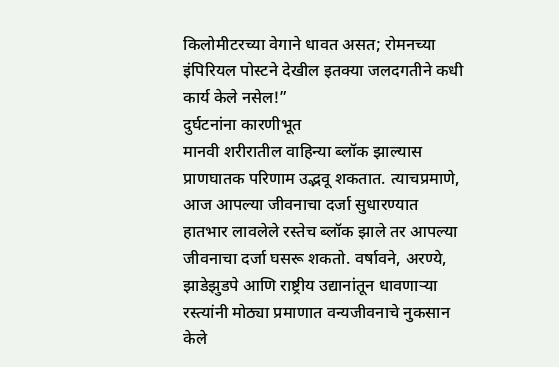किलोमीटरच्या वेगाने धावत असत; रोमनच्या इंपिरियल पोस्टने देखील इतक्या जलदगतीने कधी कार्य केले नसेल!”
दुर्घटनांना कारणीभूत
मानवी शरीरातील वाहिन्या ब्लॉक झाल्यास प्राणघातक परिणाम उद्भवू शकतात. त्याचप्रमाणे, आज आपल्या जीवनाचा दर्जा सुधारण्यात हातभार लावलेले रस्तेच ब्लॉक झाले तर आपल्या जीवनाचा दर्जा घसरू शकतो. वर्षावने, अरण्ये, झाडेझुडपे आणि राष्ट्रीय उद्यानांतून धावणाऱ्या रस्त्यांनी मोठ्या प्रमाणात वन्यजीवनाचे नुकसान केले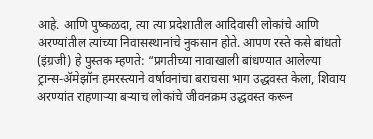आहे. आणि पुष्कळदा, त्या त्या प्रदेशातील आदिवासी लोकांचे आणि अरण्यांतील त्यांच्या निवासस्थानांचे नुकसान होते. आपण रस्ते कसे बांधतो (इंग्रजी) हे पुस्तक म्हणते: “प्रगतीच्या नावाखाली बांधण्यात आलेल्या ट्रान्स-ॲमेझॉन हमरस्त्याने वर्षावनांचा बराचसा भाग उद्धवस्त केला, शिवाय अरण्यांत राहणाऱ्या बऱ्याच लोकांचे जीवनक्रम उद्धवस्त करून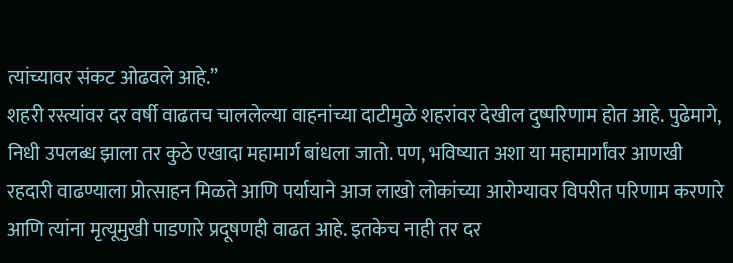त्यांच्यावर संकट ओढवले आहे.”
शहरी रस्त्यांवर दर वर्षी वाढतच चाललेल्या वाहनांच्या दाटीमुळे शहरांवर देखील दुष्परिणाम होत आहे. पुढेमागे, निधी उपलब्ध झाला तर कुठे एखादा महामार्ग बांधला जातो. पण, भविष्यात अशा या महामार्गांवर आणखी रहदारी वाढण्याला प्रोत्साहन मिळते आणि पर्यायाने आज लाखो लोकांच्या आरोग्यावर विपरीत परिणाम करणारे आणि त्यांना मृत्यूमुखी पाडणारे प्रदूषणही वाढत आहे. इतकेच नाही तर दर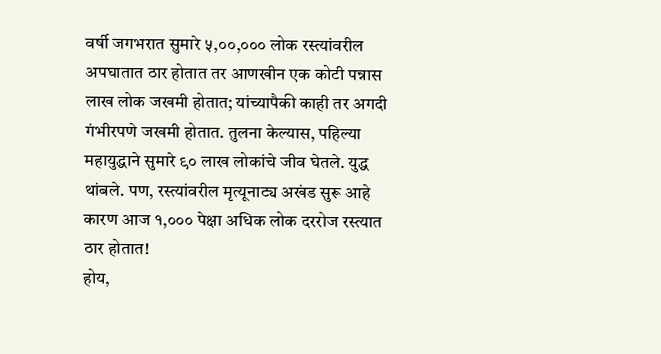वर्षी जगभरात सुमारे ५,००,००० लोक रस्त्यांवरील अपघातात ठार होतात तर आणखीन एक कोटी पन्नास लाख लोक जखमी होतात; यांच्यापैकी काही तर अगदी गंभीरपणे जखमी होतात. तुलना केल्यास, पहिल्या महायुद्धाने सुमारे ९० लाख लोकांचे जीव घेतले. युद्ध थांबले. पण, रस्त्यांवरील मृत्यूनाट्य अखंड सुरू आहे कारण आज १,००० पेक्षा अधिक लोक दररोज रस्त्यात ठार होतात!
होय,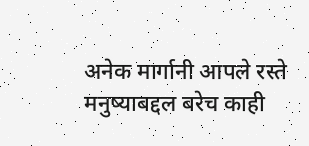अनेक मार्गानी आपले रस्ते मनुष्याबद्दल बरेच काही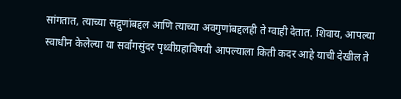सांगतात, त्याच्या सद्गुणांबद्दल आणि त्याच्या अवगुणांबद्दलही ते ग्वाही देतात. शिवाय, आपल्या स्वाधीन केलेल्या या सर्वांगसुंदर पृथ्वीग्रहाविषयी आपल्याला किती कदर आहे याची देखील ते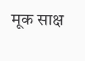मूक साक्ष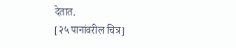देतात.
[२५ पानांवरील चित्र]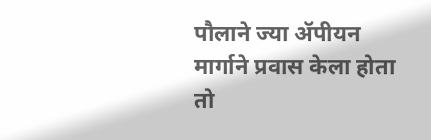पौलाने ज्या ॲपीयन मार्गाने प्रवास केला होता तो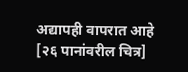अद्यापही वापरात आहे
[२६ पानांवरील चित्र]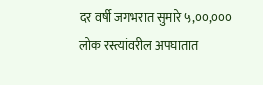दर वर्षी जगभरात सुमारे ५,००,००० लोक रस्त्यांवरील अपघातात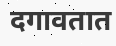दगावतात